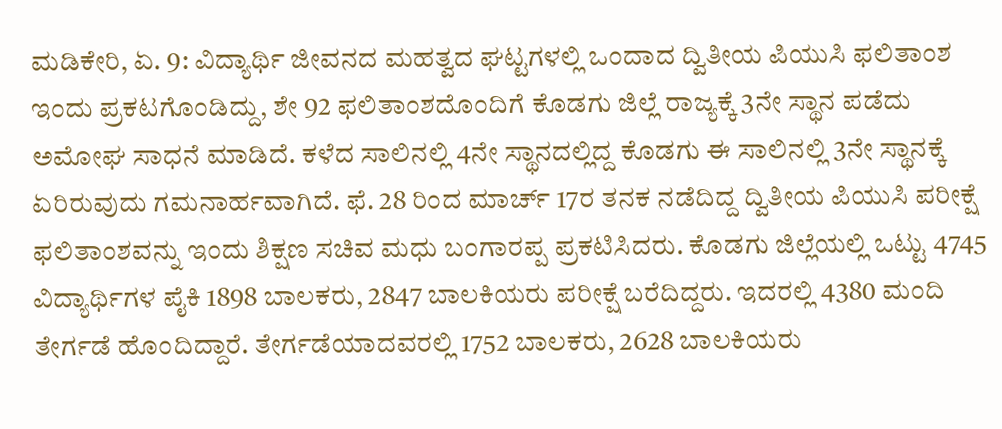ಮಡಿಕೇರಿ, ಏ. 9: ವಿದ್ಯಾರ್ಥಿ ಜೀವನದ ಮಹತ್ವದ ಘಟ್ಟಗಳಲ್ಲಿ ಒಂದಾದ ದ್ವಿತೀಯ ಪಿಯುಸಿ ಫಲಿತಾಂಶ ಇಂದು ಪ್ರಕಟಗೊಂಡಿದ್ದು, ಶೇ 92 ಫಲಿತಾಂಶದೊಂದಿಗೆ ಕೊಡಗು ಜಿಲ್ಲೆ ರಾಜ್ಯಕ್ಕೆ 3ನೇ ಸ್ಥಾನ ಪಡೆದು ಅಮೋಘ ಸಾಧನೆ ಮಾಡಿದೆ. ಕಳೆದ ಸಾಲಿನಲ್ಲಿ 4ನೇ ಸ್ಥಾನದಲ್ಲಿದ್ದ ಕೊಡಗು ಈ ಸಾಲಿನಲ್ಲಿ 3ನೇ ಸ್ಥಾನಕ್ಕೆ ಏರಿರುವುದು ಗಮನಾರ್ಹವಾಗಿದೆ. ಫೆ. 28 ರಿಂದ ಮಾರ್ಚ್ 17ರ ತನಕ ನಡೆದಿದ್ದ ದ್ವಿತೀಯ ಪಿಯುಸಿ ಪರೀಕ್ಷೆ ಫಲಿತಾಂಶವನ್ನು ಇಂದು ಶಿಕ್ಷಣ ಸಚಿವ ಮಧು ಬಂಗಾರಪ್ಪ ಪ್ರಕಟಿಸಿದರು. ಕೊಡಗು ಜಿಲ್ಲೆಯಲ್ಲಿ ಒಟ್ಟು 4745 ವಿದ್ಯಾರ್ಥಿಗಳ ಪೈಕಿ 1898 ಬಾಲಕರು, 2847 ಬಾಲಕಿಯರು ಪರೀಕ್ಷೆ ಬರೆದಿದ್ದರು. ಇದರಲ್ಲಿ 4380 ಮಂದಿ ತೇರ್ಗಡೆ ಹೊಂದಿದ್ದಾರೆ. ತೇರ್ಗಡೆಯಾದವರಲ್ಲಿ 1752 ಬಾಲಕರು, 2628 ಬಾಲಕಿಯರು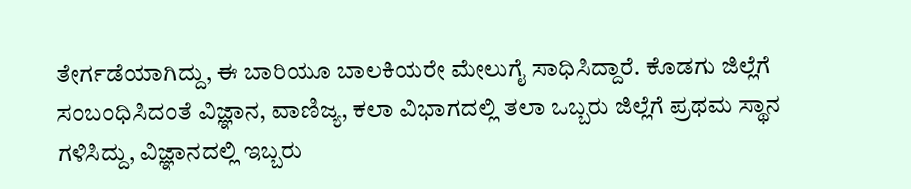ತೇರ್ಗಡೆಯಾಗಿದ್ದು, ಈ ಬಾರಿಯೂ ಬಾಲಕಿಯರೇ ಮೇಲುಗೈ ಸಾಧಿಸಿದ್ದಾರೆ. ಕೊಡಗು ಜಿಲ್ಲೆಗೆ ಸಂಬಂಧಿಸಿದಂತೆ ವಿಜ್ಞಾನ, ವಾಣಿಜ್ಯ, ಕಲಾ ವಿಭಾಗದಲ್ಲಿ ತಲಾ ಒಬ್ಬರು ಜಿಲ್ಲೆಗೆ ಪ್ರಥಮ ಸ್ಥಾನ ಗಳಿಸಿದ್ದು, ವಿಜ್ಞಾನದಲ್ಲಿ ಇಬ್ಬರು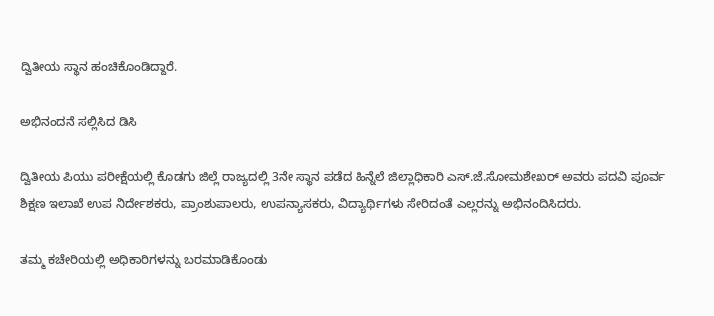ದ್ವಿತೀಯ ಸ್ಥಾನ ಹಂಚಿಕೊಂಡಿದ್ದಾರೆ.

ಅಭಿನಂದನೆ ಸಲ್ಲಿಸಿದ ಡಿಸಿ

ದ್ವಿತೀಯ ಪಿಯು ಪರೀಕ್ಷೆಯಲ್ಲಿ ಕೊಡಗು ಜಿಲ್ಲೆ ರಾಜ್ಯದಲ್ಲಿ 3ನೇ ಸ್ಥಾನ ಪಡೆದ ಹಿನ್ನೆಲೆ ಜಿಲ್ಲಾಧಿಕಾರಿ ಎಸ್.ಜೆ.ಸೋಮಶೇಖರ್ ಅವರು ಪದವಿ ಪೂರ್ವ ಶಿಕ್ಷಣ ಇಲಾಖೆ ಉಪ ನಿರ್ದೇಶಕರು, ಪ್ರಾಂಶುಪಾಲರು, ಉಪನ್ಯಾಸಕರು, ವಿದ್ಯಾರ್ಥಿಗಳು ಸೇರಿದಂತೆ ಎಲ್ಲರನ್ನು ಅಭಿನಂದಿಸಿದರು.

ತಮ್ಮ ಕಚೇರಿಯಲ್ಲಿ ಅಧಿಕಾರಿಗಳನ್ನು ಬರಮಾಡಿಕೊಂಡು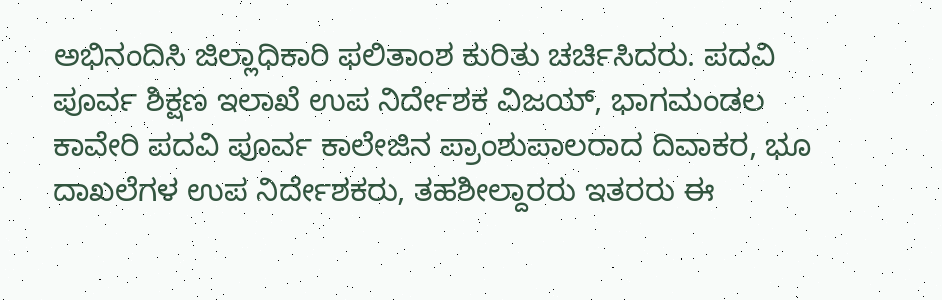ಅಭಿನಂದಿಸಿ ಜಿಲ್ಲಾಧಿಕಾರಿ ಫಲಿತಾಂಶ ಕುರಿತು ಚರ್ಚಿಸಿದರು. ಪದವಿ ಪೂರ್ವ ಶಿಕ್ಷಣ ಇಲಾಖೆ ಉಪ ನಿರ್ದೇಶಕ ವಿಜಯ್, ಭಾಗಮಂಡಲ ಕಾವೇರಿ ಪದವಿ ಪೂರ್ವ ಕಾಲೇಜಿನ ಪ್ರಾಂಶುಪಾಲರಾದ ದಿವಾಕರ, ಭೂ ದಾಖಲೆಗಳ ಉಪ ನಿರ್ದೇಶಕರು, ತಹಶೀಲ್ದಾರರು ಇತರರು ಈ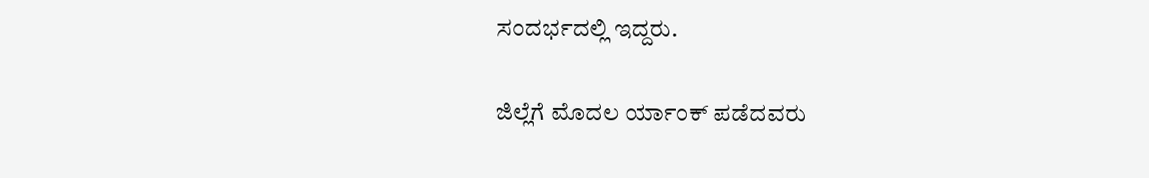ಸಂದರ್ಭದಲ್ಲಿ ಇದ್ದರು.

ಜಿಲ್ಲೆಗೆ ಮೊದಲ ರ್ಯಾಂಕ್ ಪಡೆದವರು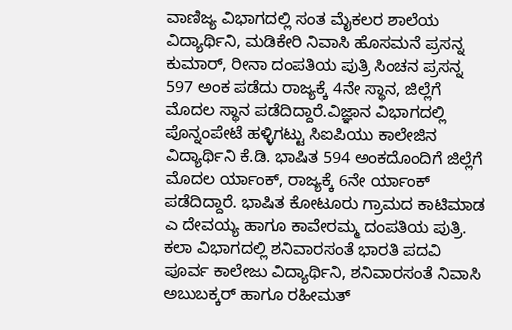ವಾಣಿಜ್ಯ ವಿಭಾಗದಲ್ಲಿ ಸಂತ ಮೈಕಲರ ಶಾಲೆಯ ವಿದ್ಯಾರ್ಥಿನಿ, ಮಡಿಕೇರಿ ನಿವಾಸಿ ಹೊಸಮನೆ ಪ್ರಸನ್ನ ಕುಮಾರ್, ರೀನಾ ದಂಪತಿಯ ಪುತ್ರಿ ಸಿಂಚನ ಪ್ರಸನ್ನ 597 ಅಂಕ ಪಡೆದು ರಾಜ್ಯಕ್ಕೆ 4ನೇ ಸ್ಥಾನ, ಜಿಲ್ಲೆಗೆ ಮೊದಲ ಸ್ಥಾನ ಪಡೆದಿದ್ದಾರೆ.ವಿಜ್ಞಾನ ವಿಭಾಗದಲ್ಲಿ ಪೊನ್ನಂಪೇಟೆ ಹಳ್ಳಿಗಟ್ಟು ಸಿಐಪಿಯು ಕಾಲೇಜಿನ ವಿದ್ಯಾರ್ಥಿನಿ ಕೆ.ಡಿ. ಭಾಷಿತ 594 ಅಂಕದೊಂದಿಗೆ ಜಿಲ್ಲೆಗೆ ಮೊದಲ ರ್ಯಾಂಕ್, ರಾಜ್ಯಕ್ಕೆ 6ನೇ ರ್ಯಾಂಕ್ ಪಡೆದಿದ್ದಾರೆ. ಭಾಷಿತ ಕೋಟೂರು ಗ್ರಾಮದ ಕಾಟಿಮಾಡ ಎ ದೇವಯ್ಯ ಹಾಗೂ ಕಾವೇರಮ್ಮ ದಂಪತಿಯ ಪುತ್ರಿ. ಕಲಾ ವಿಭಾಗದಲ್ಲಿ ಶನಿವಾರಸಂತೆ ಭಾರತಿ ಪದವಿ ಪೂರ್ವ ಕಾಲೇಜು ವಿದ್ಯಾರ್ಥಿನಿ, ಶನಿವಾರಸಂತೆ ನಿವಾಸಿ ಅಬುಬಕ್ಕರ್ ಹಾಗೂ ರಹೀಮತ್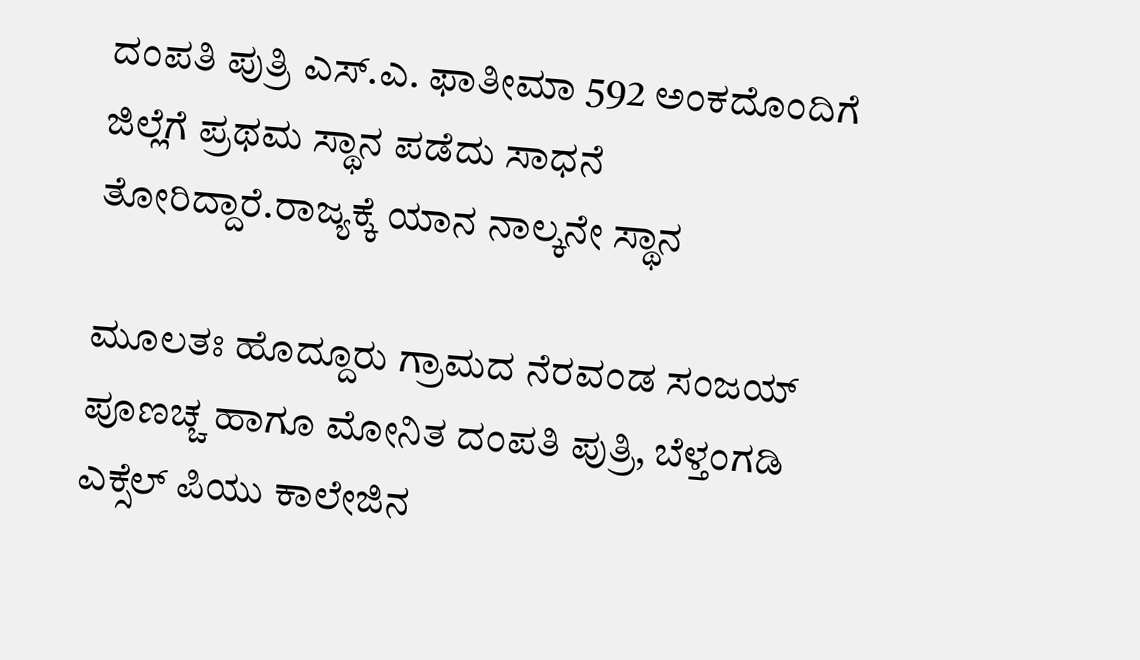ದಂಪತಿ ಪುತ್ರಿ ಎಸ್.ಎ. ಫಾತೀಮಾ 592 ಅಂಕದೊಂದಿಗೆ ಜಿಲ್ಲೆಗೆ ಪ್ರಥಮ ಸ್ಥಾನ ಪಡೆದು ಸಾಧನೆ ತೋರಿದ್ದಾರೆ.ರಾಜ್ಯಕ್ಕೆ ಯಾನ ನಾಲ್ಕನೇ ಸ್ಥಾನ

ಮೂಲತಃ ಹೊದ್ದೂರು ಗ್ರಾಮದ ನೆರವಂಡ ಸಂಜಯ್ ಪೂಣಚ್ಚ ಹಾಗೂ ಮೋನಿತ ದಂಪತಿ ಪುತ್ರಿ, ಬೆಳ್ತಂಗಡಿ ಎಕ್ಸೆಲ್ ಪಿಯು ಕಾಲೇಜಿನ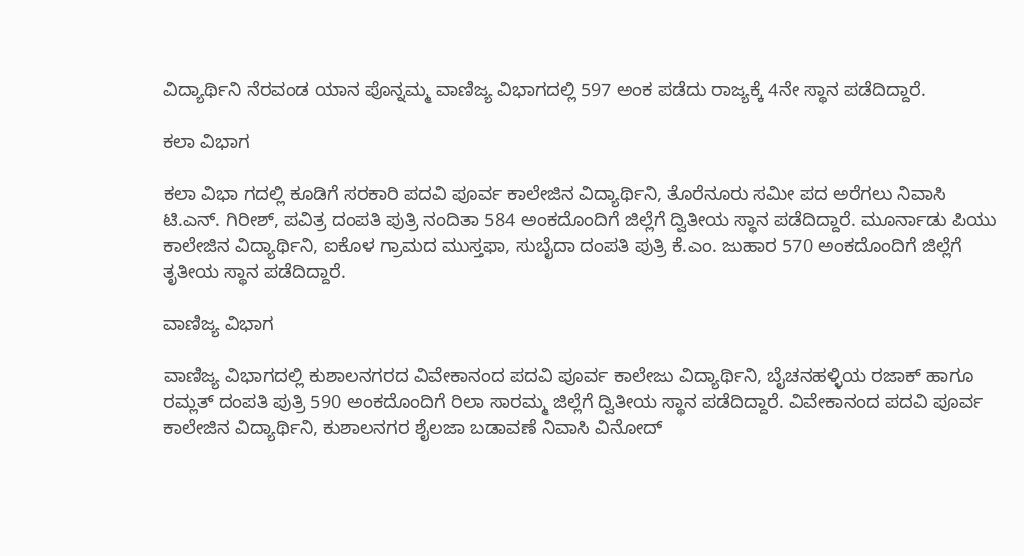ವಿದ್ಯಾರ್ಥಿನಿ ನೆರವಂಡ ಯಾನ ಪೊನ್ನಮ್ಮ ವಾಣಿಜ್ಯ ವಿಭಾಗದಲ್ಲಿ 597 ಅಂಕ ಪಡೆದು ರಾಜ್ಯಕ್ಕೆ 4ನೇ ಸ್ಥಾನ ಪಡೆದಿದ್ದಾರೆ.

ಕಲಾ ವಿಭಾಗ

ಕಲಾ ವಿಭಾ ಗದಲ್ಲಿ ಕೂಡಿಗೆ ಸರಕಾರಿ ಪದವಿ ಪೂರ್ವ ಕಾಲೇಜಿನ ವಿದ್ಯಾರ್ಥಿನಿ, ತೊರೆನೂರು ಸಮೀ ಪದ ಅರೆಗಲು ನಿವಾಸಿ ಟಿ.ಎನ್. ಗಿರೀಶ್, ಪವಿತ್ರ ದಂಪತಿ ಪುತ್ರಿ ನಂದಿತಾ 584 ಅಂಕದೊಂದಿಗೆ ಜಿಲ್ಲೆಗೆ ದ್ವಿತೀಯ ಸ್ಥಾನ ಪಡೆದಿದ್ದಾರೆ. ಮೂರ್ನಾಡು ಪಿಯು ಕಾಲೇಜಿನ ವಿದ್ಯಾರ್ಥಿನಿ, ಐಕೊಳ ಗ್ರಾಮದ ಮುಸ್ತಫಾ, ಸುಬೈದಾ ದಂಪತಿ ಪುತ್ರಿ ಕೆ.ಎಂ. ಜುಹಾರ 570 ಅಂಕದೊಂದಿಗೆ ಜಿಲ್ಲೆಗೆ ತೃತೀಯ ಸ್ಥಾನ ಪಡೆದಿದ್ದಾರೆ.

ವಾಣಿಜ್ಯ ವಿಭಾಗ

ವಾಣಿಜ್ಯ ವಿಭಾಗದಲ್ಲಿ ಕುಶಾಲನಗರದ ವಿವೇಕಾನಂದ ಪದವಿ ಪೂರ್ವ ಕಾಲೇಜು ವಿದ್ಯಾರ್ಥಿನಿ, ಬೈಚನಹಳ್ಳಿಯ ರಜಾಕ್ ಹಾಗೂ ರಮ್ಲತ್ ದಂಪತಿ ಪುತ್ರಿ 590 ಅಂಕದೊಂದಿಗೆ ರಿಲಾ ಸಾರಮ್ಮ ಜಿಲ್ಲೆಗೆ ದ್ವಿತೀಯ ಸ್ಥಾನ ಪಡೆದಿದ್ದಾರೆ. ವಿವೇಕಾನಂದ ಪದವಿ ಪೂರ್ವ ಕಾಲೇಜಿನ ವಿದ್ಯಾರ್ಥಿನಿ, ಕುಶಾಲನಗರ ಶೈಲಜಾ ಬಡಾವಣೆ ನಿವಾಸಿ ವಿನೋದ್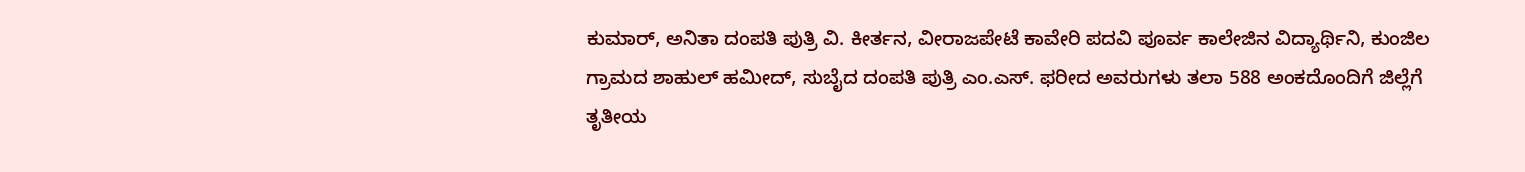ಕುಮಾರ್, ಅನಿತಾ ದಂಪತಿ ಪುತ್ರಿ ವಿ. ಕೀರ್ತನ, ವೀರಾಜಪೇಟೆ ಕಾವೇರಿ ಪದವಿ ಪೂರ್ವ ಕಾಲೇಜಿನ ವಿದ್ಯಾರ್ಥಿನಿ, ಕುಂಜಿಲ ಗ್ರಾಮದ ಶಾಹುಲ್ ಹಮೀದ್, ಸುಬೈದ ದಂಪತಿ ಪುತ್ರಿ ಎಂ.ಎಸ್. ಫರೀದ ಅವರುಗಳು ತಲಾ 588 ಅಂಕದೊಂದಿಗೆ ಜಿಲ್ಲೆಗೆ ತೃತೀಯ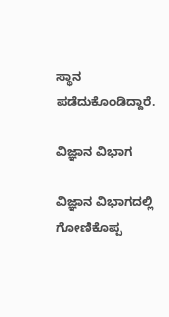ಸ್ಥಾನ ಪಡೆದುಕೊಂಡಿದ್ದಾರೆ.

ವಿಜ್ಞಾನ ವಿಭಾಗ

ವಿಜ್ಞಾನ ವಿಭಾಗದಲ್ಲಿ ಗೋಣಿಕೊಪ್ಪ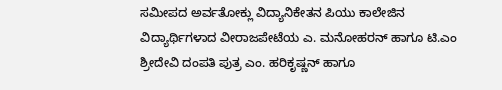ಸಮೀಪದ ಅರ್ವತೋಕ್ಲು ವಿದ್ಯಾನಿಕೇತನ ಪಿಯು ಕಾಲೇಜಿನ ವಿದ್ಯಾರ್ಥಿಗಳಾದ ವೀರಾಜಪೇಟೆಯ ಎ. ಮನೋಹರನ್ ಹಾಗೂ ಟಿ.ಎಂ ಶ್ರೀದೇವಿ ದಂಪತಿ ಪುತ್ರ ಎಂ. ಹರಿಕೃಷ್ಣನ್ ಹಾಗೂ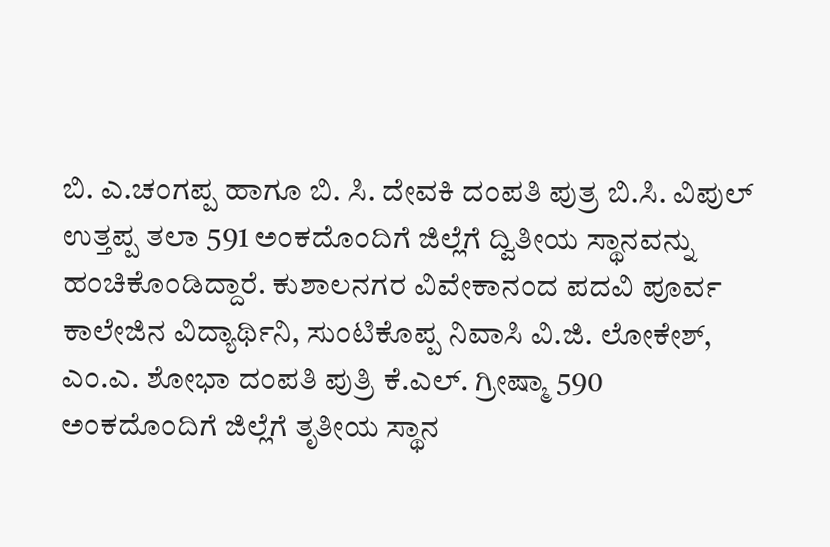ಬಿ. ಎ.ಚಂಗಪ್ಪ ಹಾಗೂ ಬಿ. ಸಿ. ದೇವಕಿ ದಂಪತಿ ಪುತ್ರ ಬಿ.ಸಿ. ವಿಪುಲ್ ಉತ್ತಪ್ಪ ತಲಾ 591 ಅಂಕದೊಂದಿಗೆ ಜಿಲ್ಲೆಗೆ ದ್ವಿತೀಯ ಸ್ಥಾನವನ್ನು ಹಂಚಿಕೊಂಡಿದ್ದಾರೆ. ಕುಶಾಲನಗರ ವಿವೇಕಾನಂದ ಪದವಿ ಪೂರ್ವ ಕಾಲೇಜಿನ ವಿದ್ಯಾರ್ಥಿನಿ, ಸುಂಟಿಕೊಪ್ಪ ನಿವಾಸಿ ವಿ.ಜಿ. ಲೋಕೇಶ್, ಎಂ.ಎ. ಶೋಭಾ ದಂಪತಿ ಪುತ್ರಿ ಕೆ.ಎಲ್. ಗ್ರೀಷ್ಮಾ 590 ಅಂಕದೊಂದಿಗೆ ಜಿಲ್ಲೆಗೆ ತೃತೀಯ ಸ್ಥಾನ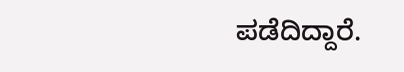ಪಡೆದಿದ್ದಾರೆ.